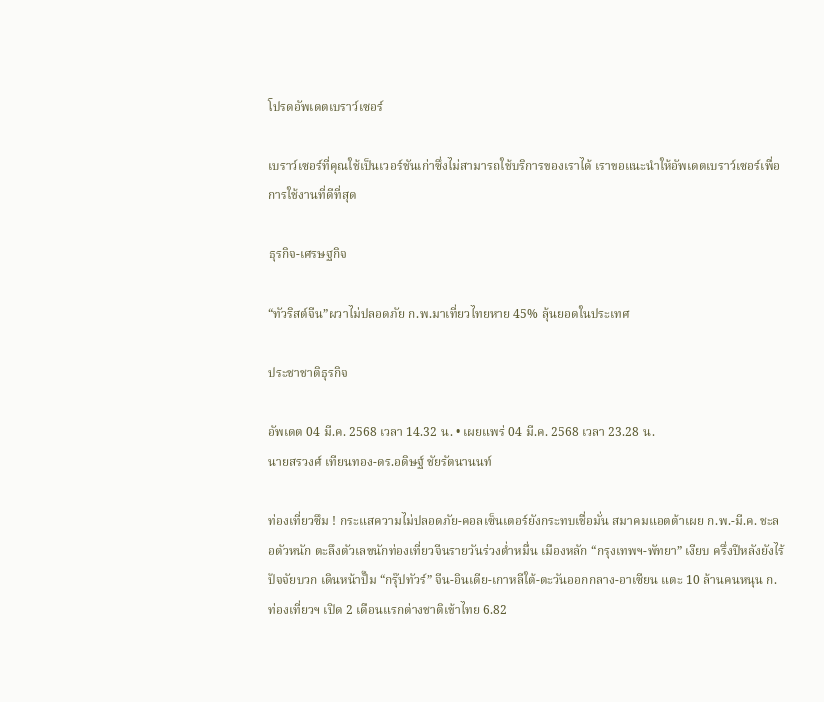โปรดอัพเดตเบราว์เซอร์

เบราว์เซอร์ที่คุณใช้เป็นเวอร์ชันเก่าซึ่งไม่สามารถใช้บริการของเราได้ เราขอแนะนำให้อัพเดตเบราว์เซอร์เพื่อการใช้งานที่ดีที่สุด

ธุรกิจ-เศรษฐกิจ

“ทัวริสต์จีน”ผวาไม่ปลอดภัย ก.พ.มาเที่ยวไทยหาย 45% ลุ้นยอดในประเทศ

ประชาชาติธุรกิจ

อัพเดต 04 มี.ค. 2568 เวลา 14.32 น. • เผยแพร่ 04 มี.ค. 2568 เวลา 23.28 น.
นายสรวงศ์ เทียนทอง-ดร.อดิษฐ์ ชัยรัตนานนท์

ท่องเที่ยวซึม ! กระแสความไม่ปลอดภัย-คอลเซ็นเตอร์ยังกระทบเชื่อมั่น สมาคมแอตต้าเผย ก.พ.-มี.ค. ชะลอตัวหนัก ตะลึงตัวเลขนักท่องเที่ยวจีนรายวันร่วงต่ำหมื่น เมืองหลัก “กรุงเทพฯ-พัทยา” เงียบ ครึ่งปีหลังยังไร้ปัจจัยบวก เดินหน้าปั๊ม “กรุ๊ปทัวร์” จีน-อินเดีย-เกาหลีใต้-ตะวันออกกลาง-อาเซียน แตะ 10 ล้านคนหนุน ก.ท่องเที่ยวฯ เปิด 2 เดือนแรกต่างชาติเข้าไทย 6.82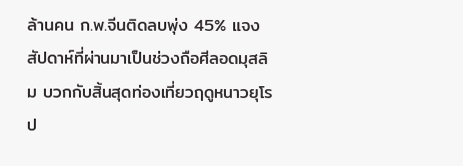ล้านคน ก.พ.จีนติดลบพุ่ง 45% แจงสัปดาห์ที่ผ่านมาเป็นช่วงถือศีลอดมุสลิม บวกกับสิ้นสุดท่องเที่ยวฤดูหนาวยุโรป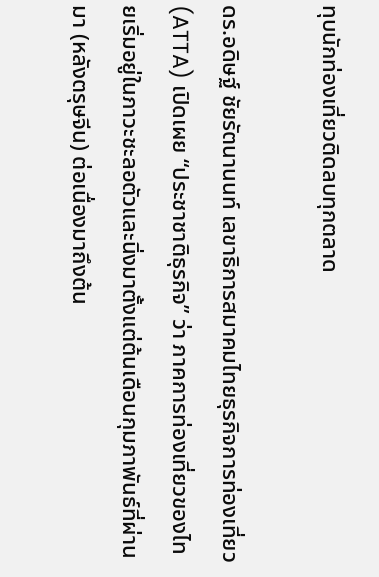ทุบนักท่องเที่ยวติดลบทุกตลาด

ดร.อดิษฐ์ ชัยรัตนานนท์ เลขาธิการสมาคมไทยธุรกิจการท่องเที่ยว (ATTA) เปิดเผย “ประชาชาติธุรกิจ” ว่า ภาคการท่องเที่ยวของไทยเริ่มอยู่ในภาวะชะลอตัวและนิ่งมาตั้งแต่ต้นเดือนกุมภาพันธ์ที่ผ่านมา (หลังตรุษจีน) ต่อเนื่องมาถึงต้น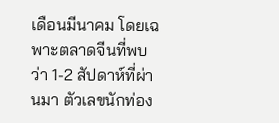เดือนมีนาคม โดยเฉพาะตลาดจีนที่พบว่า 1-2 สัปดาห์ที่ผ่านมา ตัวเลขนักท่อง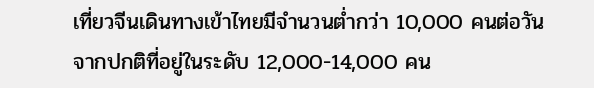เที่ยวจีนเดินทางเข้าไทยมีจำนวนต่ำกว่า 10,000 คนต่อวัน จากปกติที่อยู่ในระดับ 12,000-14,000 คน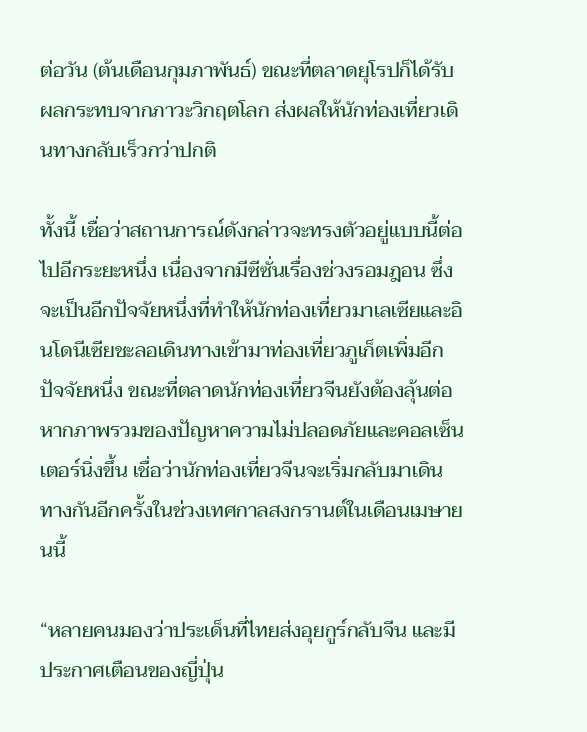ต่อวัน (ต้นเดือนกุมภาพันธ์) ขณะที่ตลาดยุโรปก็ได้รับผลกระทบจากภาวะวิกฤตโลก ส่งผลให้นักท่องเที่ยวเดินทางกลับเร็วกว่าปกติ

ทั้งนี้ เชื่อว่าสถานการณ์ดังกล่าวจะทรงตัวอยู่แบบนี้ต่อไปอีกระยะหนึ่ง เนื่องจากมีซีซั่นเรื่องช่วงรอมฎอน ซึ่งจะเป็นอีกปัจจัยหนึ่งที่ทำให้นักท่องเที่ยวมาเลเซียและอินโดนีเซียชะลอเดินทางเข้ามาท่องเที่ยวภูเก็ตเพิ่มอีกปัจจัยหนึ่ง ขณะที่ตลาดนักท่องเที่ยวจีนยังต้องลุ้นต่อ หากภาพรวมของปัญหาความไม่ปลอดภัยและคอลเซ็นเตอร์นิ่งขึ้น เชื่อว่านักท่องเที่ยวจีนจะเริ่มกลับมาเดินทางกันอีกครั้งในช่วงเทศกาลสงกรานต์ในเดือนเมษายนนี้

“หลายคนมองว่าประเด็นที่ไทยส่งอุยกูร์กลับจีน และมีประกาศเตือนของญี่ปุ่น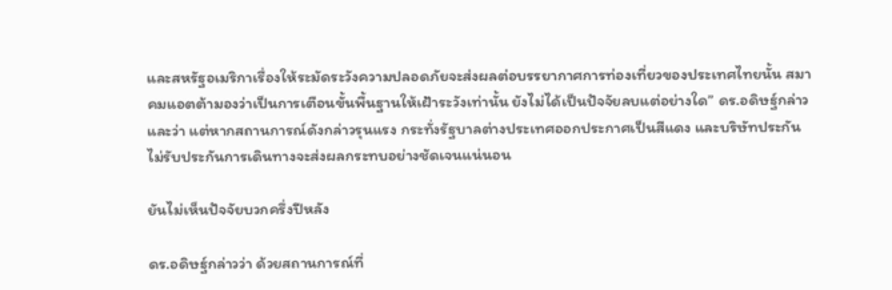และสหรัฐอเมริกาเรื่องให้ระมัดระวังความปลอดภัยจะส่งผลต่อบรรยากาศการท่องเที่ยวของประเทศไทยนั้น สมาคมแอตต้ามองว่าเป็นการเตือนขั้นพื้นฐานให้เฝ้าระวังเท่านั้น ยังไม่ได้เป็นปัจจัยลบแต่อย่างใด” ดร.อดิษฐ์กล่าวและว่า แต่หากสถานการณ์ดังกล่าวรุนแรง กระทั่งรัฐบาลต่างประเทศออกประกาศเป็นสีแดง และบริษัทประกันไม่รับประกันการเดินทางจะส่งผลกระทบอย่างชัดเจนแน่นอน

ยันไม่เห็นปัจจัยบวกครึ่งปีหลัง

ดร.อดิษฐ์กล่าวว่า ด้วยสถานการณ์ที่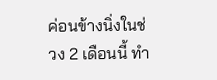ค่อนข้างนิ่งในช่วง 2 เดือนนี้ ทำ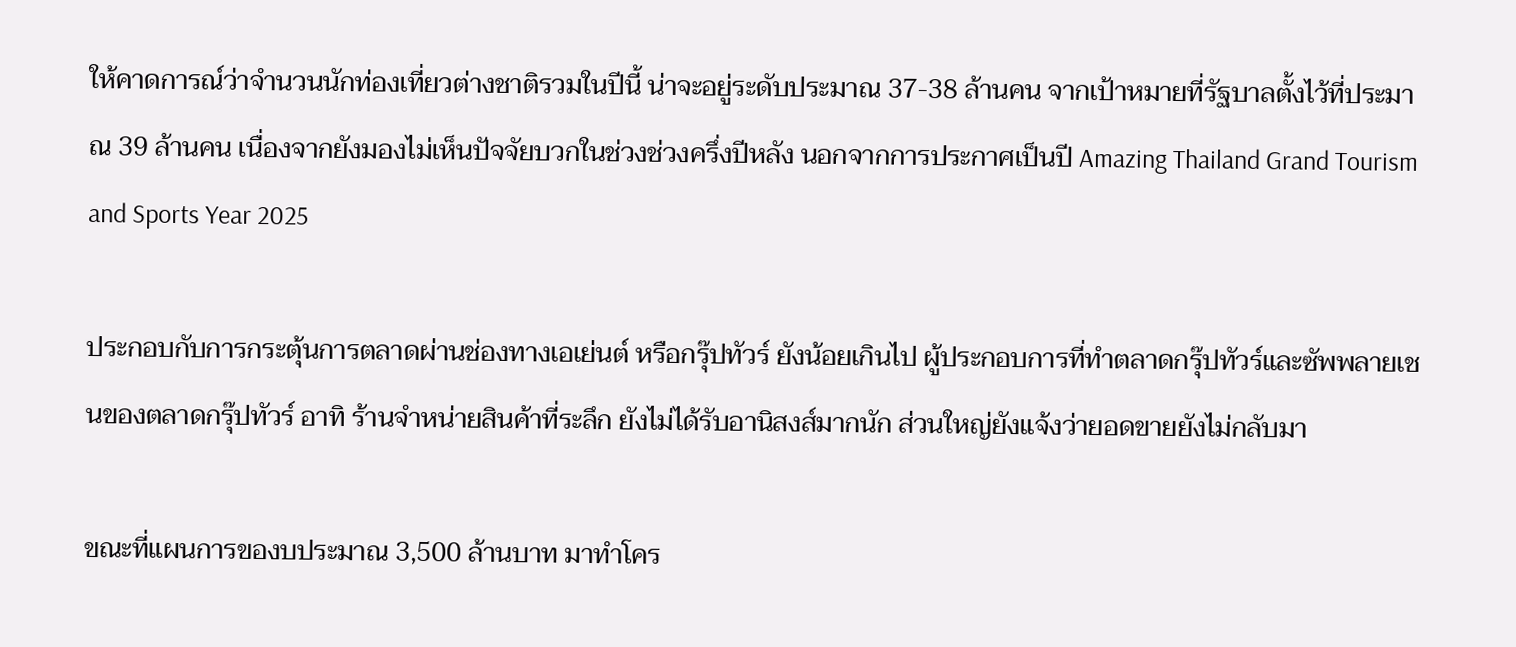ให้คาดการณ์ว่าจำนวนนักท่องเที่ยวต่างชาติรวมในปีนี้ น่าจะอยู่ระดับประมาณ 37-38 ล้านคน จากเป้าหมายที่รัฐบาลตั้งไว้ที่ประมาณ 39 ล้านคน เนื่องจากยังมองไม่เห็นปัจจัยบวกในช่วงช่วงครึ่งปีหลัง นอกจากการประกาศเป็นปี Amazing Thailand Grand Tourism and Sports Year 2025

ประกอบกับการกระตุ้นการตลาดผ่านช่องทางเอเย่นต์ หรือกรุ๊ปทัวร์ ยังน้อยเกินไป ผู้ประกอบการที่ทำตลาดกรุ๊ปทัวร์และซัพพลายเชนของตลาดกรุ๊ปทัวร์ อาทิ ร้านจำหน่ายสินค้าที่ระลึก ยังไม่ได้รับอานิสงส์มากนัก ส่วนใหญ่ยังแจ้งว่ายอดขายยังไม่กลับมา

ขณะที่แผนการของบประมาณ 3,500 ล้านบาท มาทำโคร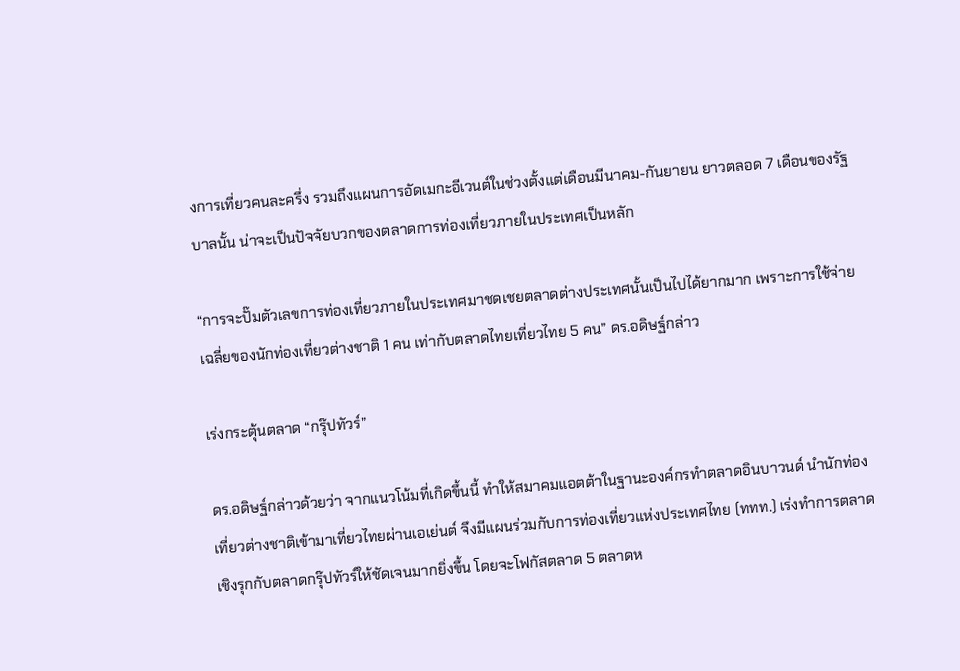งการเที่ยวคนละครึ่ง รวมถึงแผนการอัดเมกะอีเวนต์ในช่วงตั้งแต่เดือนมีนาคม-กันยายน ยาวตลอด 7 เดือนของรัฐบาลนั้น น่าจะเป็นปัจจัยบวกของตลาดการท่องเที่ยวภายในประเทศเป็นหลัก

“การจะปั๊มตัวเลขการท่องเที่ยวภายในประเทศมาชดเชยตลาดต่างประเทศนั้นเป็นไปได้ยากมาก เพราะการใช้จ่ายเฉลี่ยของนักท่องเที่ยวต่างชาติ 1 คน เท่ากับตลาดไทยเที่ยวไทย 5 คน” ดร.อดิษฐ์กล่าว

เร่งกระตุ้นตลาด “กรุ๊ปทัวร์”

ดร.อดิษฐ์กล่าวด้วยว่า จากแนวโน้มที่เกิดขึ้นนี้ ทำให้สมาคมแอตต้าในฐานะองค์กรทำตลาดอินบาวนด์ นำนักท่องเที่ยวต่างชาติเข้ามาเที่ยวไทยผ่านเอเย่นต์ จึงมีแผนร่วมกับการท่องเที่ยวแห่งประเทศไทย (ททท.) เร่งทำการตลาดเชิงรุกกับตลาดกรุ๊ปทัวร์ให้ชัดเจนมากยิ่งขึ้น โดยจะโฟกัสตลาด 5 ตลาดห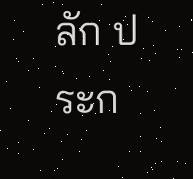ลัก ประก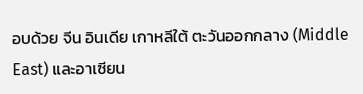อบด้วย จีน อินเดีย เกาหลีใต้ ตะวันออกกลาง (Middle East) และอาเซียน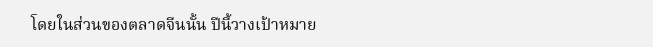โดยในส่วนของตลาดจีนนั้น ปีนี้วางเป้าหมาย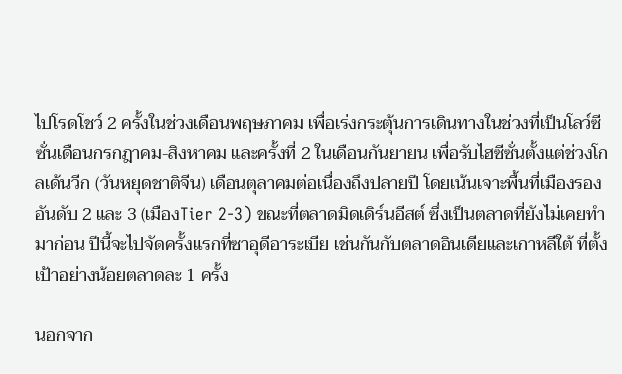ไปโรดโชว์ 2 ครั้งในช่วงเดือนพฤษภาคม เพื่อเร่งกระตุ้นการเดินทางในช่วงที่เป็นโลว์ซีซั่นเดือนกรกฎาคม-สิงหาคม และครั้งที่ 2 ในเดือนกันยายน เพื่อรับไฮซีซั่นตั้งแต่ช่วงโกลเด้นวีก (วันหยุดชาติจีน) เดือนตุลาคมต่อเนื่องถึงปลายปี โดยเน้นเจาะพื้นที่เมืองรองอันดับ 2 และ 3 (เมืองTier 2-3) ขณะที่ตลาดมิดเดิร์นอีสต์ ซึ่งเป็นตลาดที่ยังไม่เคยทำมาก่อน ปีนี้จะไปจัดครั้งแรกที่ซาอุดีอาระเบีย เช่นกันกับตลาดอินเดียและเกาหลีใต้ ที่ตั้งเป้าอย่างน้อยตลาดละ 1 ครั้ง

นอกจาก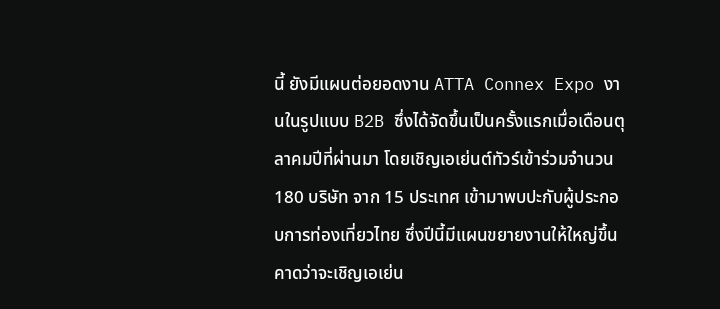นี้ ยังมีแผนต่อยอดงาน ATTA Connex Expo งานในรูปแบบ B2B ซึ่งได้จัดขึ้นเป็นครั้งแรกเมื่อเดือนตุลาคมปีที่ผ่านมา โดยเชิญเอเย่นต์ทัวร์เข้าร่วมจำนวน 180 บริษัท จาก 15 ประเทศ เข้ามาพบปะกับผู้ประกอบการท่องเที่ยวไทย ซึ่งปีนี้มีแผนขยายงานให้ใหญ่ขึ้น คาดว่าจะเชิญเอเย่น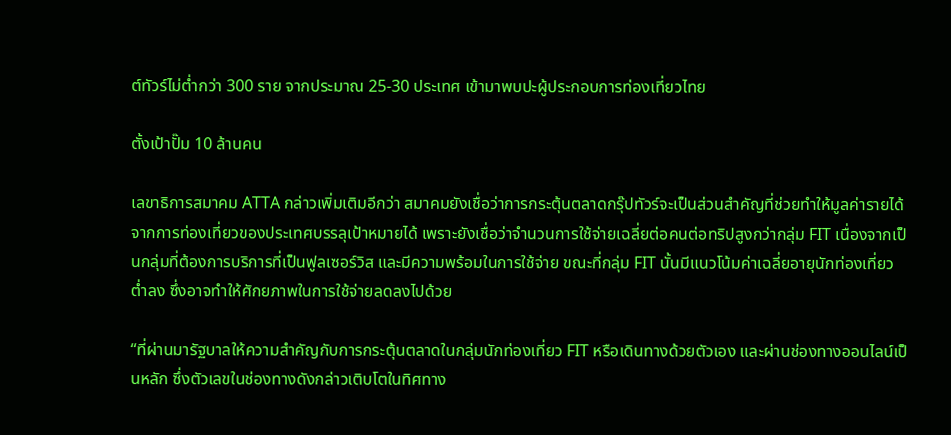ต์ทัวร์ไม่ต่ำกว่า 300 ราย จากประมาณ 25-30 ประเทศ เข้ามาพบปะผู้ประกอบการท่องเที่ยวไทย

ตั้งเป้าปั๊ม 10 ล้านคน

เลขาธิการสมาคม ATTA กล่าวเพิ่มเติมอีกว่า สมาคมยังเชื่อว่าการกระตุ้นตลาดกรุ๊ปทัวร์จะเป็นส่วนสำคัญที่ช่วยทำให้มูลค่ารายได้จากการท่องเที่ยวของประเทศบรรลุเป้าหมายได้ เพราะยังเชื่อว่าจำนวนการใช้จ่ายเฉลี่ยต่อคนต่อทริปสูงกว่ากลุ่ม FIT เนื่องจากเป็นกลุ่มที่ต้องการบริการที่เป็นฟูลเซอร์วิส และมีความพร้อมในการใช้จ่าย ขณะที่กลุ่ม FIT นั้นมีแนวโน้มค่าเฉลี่ยอายุนักท่องเที่ยวต่ำลง ซึ่งอาจทำให้ศักยภาพในการใช้จ่ายลดลงไปด้วย

“ที่ผ่านมารัฐบาลให้ความสำคัญกับการกระตุ้นตลาดในกลุ่มนักท่องเที่ยว FIT หรือเดินทางด้วยตัวเอง และผ่านช่องทางออนไลน์เป็นหลัก ซึ่งตัวเลขในช่องทางดังกล่าวเติบโตในทิศทาง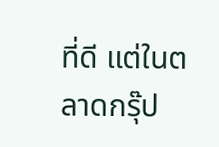ที่ดี แต่ในตลาดกรุ๊ป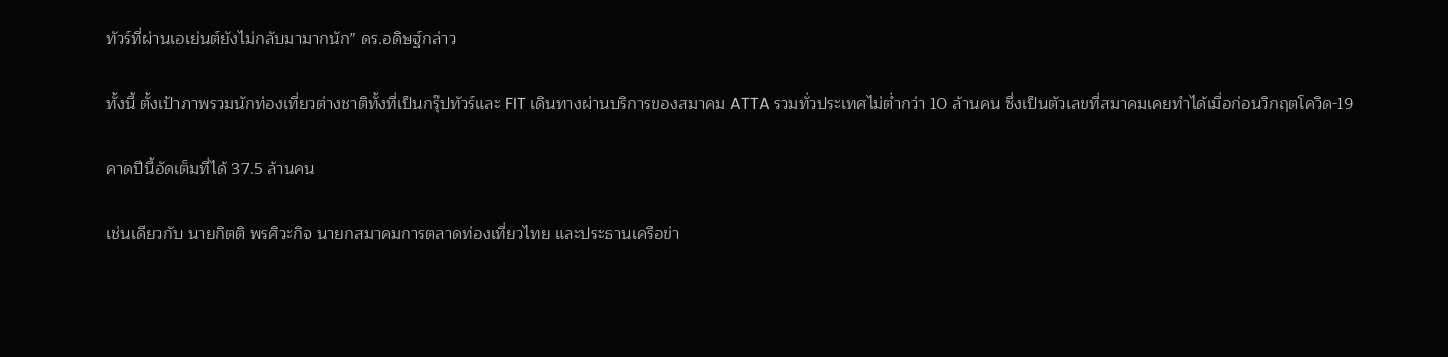ทัวร์ที่ผ่านเอเย่นต์ยังไม่กลับมามากนัก” ดร.อดิษฐ์กล่าว

ทั้งนี้ ตั้งเป้าภาพรวมนักท่องเที่ยวต่างชาติทั้งที่เป็นกรุ๊ปทัวร์และ FIT เดินทางผ่านบริการของสมาคม ATTA รวมทั่วประเทศไม่ต่ำกว่า 10 ล้านคน ซึ่งเป็นตัวเลขที่สมาคมเคยทำได้เมื่อก่อนวิกฤตโควิด-19

คาดปีนี้อัดเต็มที่ได้ 37.5 ล้านคน

เช่นเดียวกับ นายกิตติ พรศิวะกิจ นายกสมาคมการตลาดท่องเที่ยวไทย และประธานเครือข่า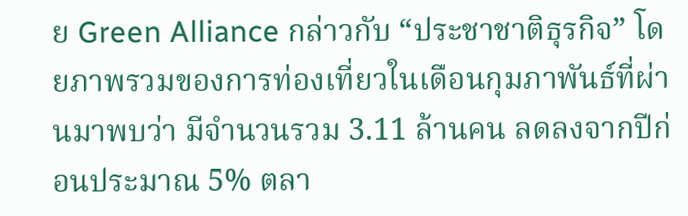ย Green Alliance กล่าวกับ “ประชาชาติธุรกิจ” โดยภาพรวมของการท่องเที่ยวในเดือนกุมภาพันธ์ที่ผ่านมาพบว่า มีจำนวนรวม 3.11 ล้านคน ลดลงจากปีก่อนประมาณ 5% ตลา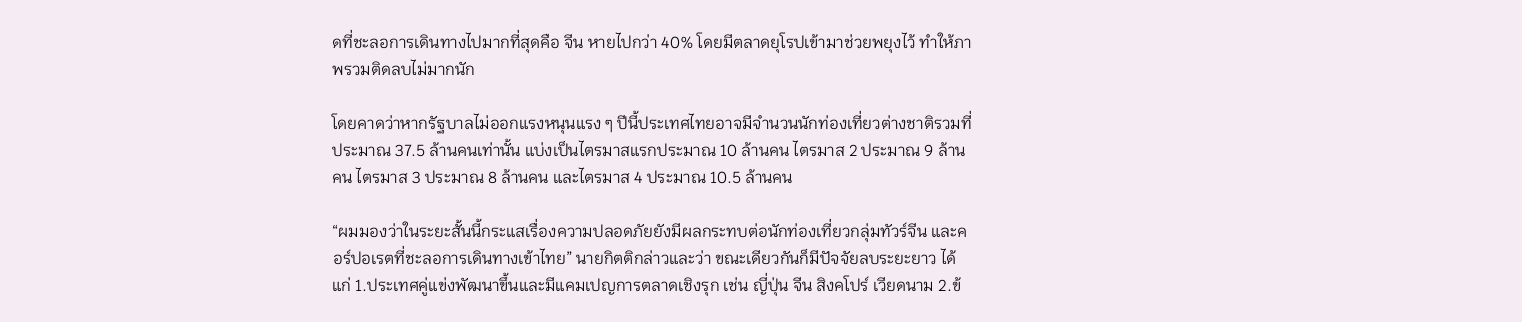ดที่ชะลอการเดินทางไปมากที่สุดคือ จีน หายไปกว่า 40% โดยมีตลาดยุโรปเข้ามาช่วยพยุงไว้ ทำให้ภาพรวมติดลบไม่มากนัก

โดยคาดว่าหากรัฐบาลไม่ออกแรงหนุนแรง ๆ ปีนี้ประเทศไทยอาจมีจำนวนนักท่องเที่ยวต่างชาติรวมที่ประมาณ 37.5 ล้านคนเท่านั้น แบ่งเป็นไตรมาสแรกประมาณ 10 ล้านคน ไตรมาส 2 ประมาณ 9 ล้านคน ไตรมาส 3 ประมาณ 8 ล้านคน และไตรมาส 4 ประมาณ 10.5 ล้านคน

“ผมมองว่าในระยะสั้นนี้กระแสเรื่องความปลอดภัยยังมีผลกระทบต่อนักท่องเที่ยวกลุ่มทัวร์จีน และคอร์ปอเรตที่ชะลอการเดินทางเข้าไทย” นายกิตติกล่าวและว่า ขณะเดียวกันก็มีปัจจัยลบระยะยาว ได้แก่ 1.ประเทศคู่แข่งพัฒนาขึ้นและมีแคมเปญการตลาดเชิงรุก เช่น ญี่ปุ่น จีน สิงคโปร์ เวียดนาม 2.ข้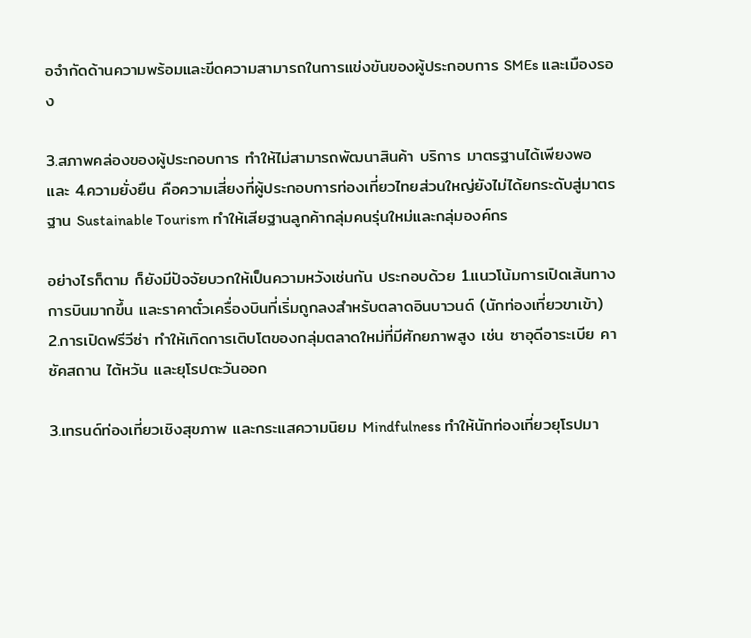อจำกัดด้านความพร้อมและขีดความสามารถในการแข่งขันของผู้ประกอบการ SMEs และเมืองรอง

3.สภาพคล่องของผู้ประกอบการ ทำให้ไม่สามารถพัฒนาสินค้า บริการ มาตรฐานได้เพียงพอ และ 4.ความยั่งยืน คือความเสี่ยงที่ผู้ประกอบการท่องเที่ยวไทยส่วนใหญ่ยังไม่ได้ยกระดับสู่มาตรฐาน Sustainable Tourism ทำให้เสียฐานลูกค้ากลุ่มคนรุ่นใหม่และกลุ่มองค์กร

อย่างไรก็ตาม ก็ยังมีปัจจัยบวกให้เป็นความหวังเช่นกัน ประกอบด้วย 1.แนวโน้มการเปิดเส้นทางการบินมากขึ้น และราคาตั๋วเครื่องบินที่เริ่มถูกลงสำหรับตลาดอินบาวนด์ (นักท่องเที่ยวขาเข้า) 2.การเปิดฟรีวีซ่า ทำให้เกิดการเติบโตของกลุ่มตลาดใหม่ที่มีศักยภาพสูง เช่น ซาอุดีอาระเบีย คาซัคสถาน ไต้หวัน และยุโรปตะวันออก

3.เทรนด์ท่องเที่ยวเชิงสุขภาพ และกระแสความนิยม Mindfulness ทำให้นักท่องเที่ยวยุโรปมา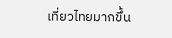เที่ยวไทยมากขึ้น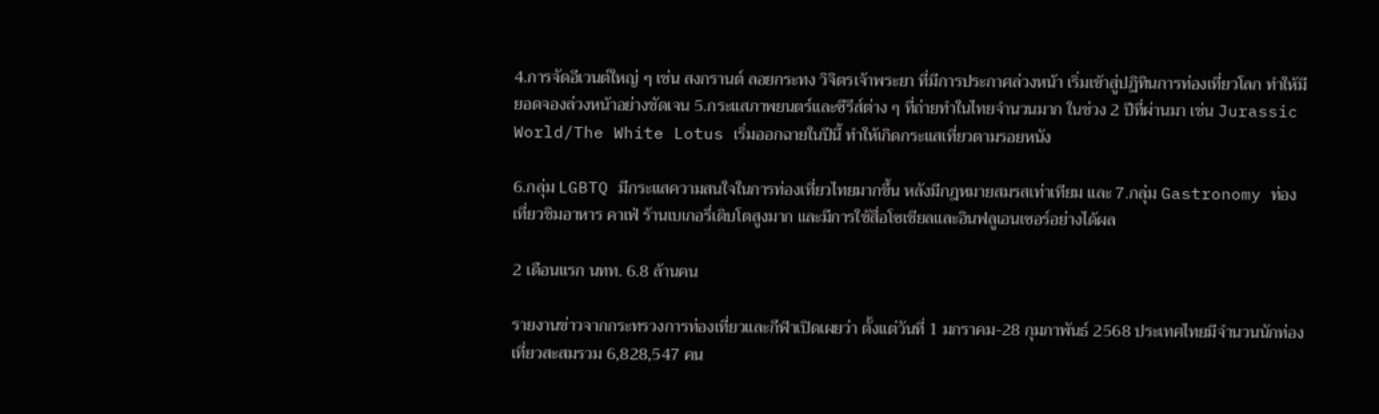4.การจัดอีเวนต์ใหญ่ ๆ เช่น สงกรานต์ ลอยกระทง วิจิตรเจ้าพระยา ที่มีการประกาศล่วงหน้า เริ่มเข้าสู่ปฏิทินการท่องเที่ยวโลก ทำให้มียอดจองล่วงหน้าอย่างชัดเจน 5.กระแสภาพยนตร์และซีรีส์ต่าง ๆ ที่ถ่ายทำในไทยจำนวนมาก ในช่วง 2 ปีที่ผ่านมา เช่น Jurassic World/The White Lotus เริ่มออกฉายในปีนี้ ทำให้เกิดกระแสเที่ยวตามรอยหนัง

6.กลุ่ม LGBTQ มีกระแสความสนใจในการท่องเที่ยวไทยมากขึ้น หลังมีกฎหมายสมรสเท่าเทียม และ 7.กลุ่ม Gastronomy ท่องเที่ยวชิมอาหาร คาเฟ่ ร้านเบเกอรี่เติบโตสูงมาก และมีการใช้สื่อโซเชียลและอินฟลูเอนเซอร์อย่างได้ผล

2 เดือนแรก นทท. 6.8 ล้านคน

รายงานข่าวจากกระทรวงการท่องเที่ยวและกีฬาเปิดเผยว่า ตั้งแต่วันที่ 1 มกราคม-28 กุมภาพันธ์ 2568 ประเทศไทยมีจำนวนนักท่องเที่ยวสะสมรวม 6,828,547 คน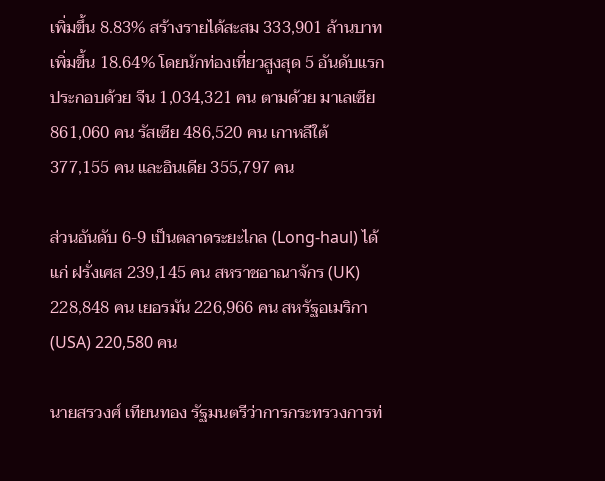เพิ่มขึ้น 8.83% สร้างรายได้สะสม 333,901 ล้านบาท เพิ่มขึ้น 18.64% โดยนักท่องเที่ยวสูงสุด 5 อันดับแรก ประกอบด้วย จีน 1,034,321 คน ตามด้วย มาเลเซีย 861,060 คน รัสเซีย 486,520 คน เกาหลีใต้ 377,155 คน และอินเดีย 355,797 คน

ส่วนอันดับ 6-9 เป็นตลาดระยะไกล (Long-haul) ได้แก่ ฝรั่งเศส 239,145 คน สหราชอาณาจักร (UK) 228,848 คน เยอรมัน 226,966 คน สหรัฐอเมริกา (USA) 220,580 คน

นายสรวงศ์ เทียนทอง รัฐมนตรีว่าการกระทรวงการท่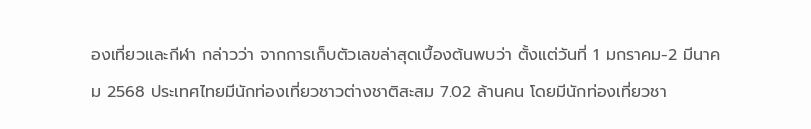องเที่ยวและกีฬา กล่าวว่า จากการเก็บตัวเลขล่าสุดเบื้องต้นพบว่า ตั้งแต่วันที่ 1 มกราคม-2 มีนาคม 2568 ประเทศไทยมีนักท่องเที่ยวชาวต่างชาติสะสม 7.02 ล้านคน โดยมีนักท่องเที่ยวชา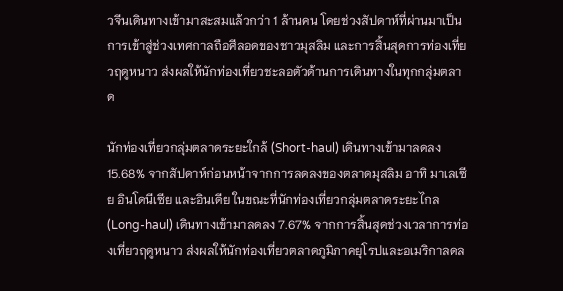วจีนเดินทางเข้ามาสะสมแล้วกว่า 1 ล้านคน โดยช่วงสัปดาห์ที่ผ่านมาเป็นการเข้าสู่ช่วงเทศกาลถือศีลอดของชาวมุสลิม และการสิ้นสุดการท่องเที่ยวฤดูหนาว ส่งผลให้นักท่องเที่ยวชะลอตัวด้านการเดินทางในทุกกลุ่มตลาด

นักท่องเที่ยวกลุ่มตลาดระยะใกล้ (Short-haul) เดินทางเข้ามาลดลง 15.68% จากสัปดาห์ก่อนหน้าจากการลดลงของตลาดมุสลิม อาทิ มาเลเซีย อินโดนีเซีย และอินเดีย ในขณะที่นักท่องเที่ยวกลุ่มตลาดระยะไกล (Long-haul) เดินทางเข้ามาลดลง 7.67% จากการสิ้นสุดช่วงเวลาการท่องเที่ยวฤดูหนาว ส่งผลให้นักท่องเที่ยวตลาดภูมิภาคยุโรปและอเมริกาลดล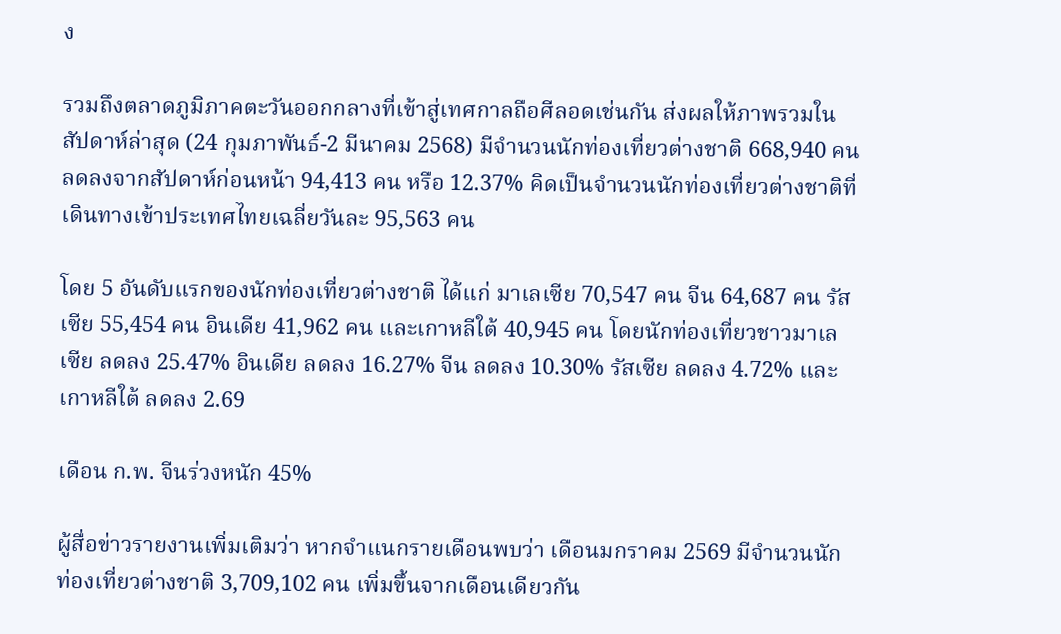ง

รวมถึงตลาดภูมิภาคตะวันออกกลางที่เข้าสู่เทศกาลถือศีลอดเช่นกัน ส่งผลให้ภาพรวมในสัปดาห์ล่าสุด (24 กุมภาพันธ์-2 มีนาคม 2568) มีจำนวนนักท่องเที่ยวต่างชาติ 668,940 คน ลดลงจากสัปดาห์ก่อนหน้า 94,413 คน หรือ 12.37% คิดเป็นจำนวนนักท่องเที่ยวต่างชาติที่เดินทางเข้าประเทศไทยเฉลี่ยวันละ 95,563 คน

โดย 5 อันดับแรกของนักท่องเที่ยวต่างชาติ ได้แก่ มาเลเซีย 70,547 คน จีน 64,687 คน รัสเซีย 55,454 คน อินเดีย 41,962 คน และเกาหลีใต้ 40,945 คน โดยนักท่องเที่ยวชาวมาเลเซีย ลดลง 25.47% อินเดีย ลดลง 16.27% จีน ลดลง 10.30% รัสเซีย ลดลง 4.72% และเกาหลีใต้ ลดลง 2.69

เดือน ก.พ. จีนร่วงหนัก 45%

ผู้สื่อข่าวรายงานเพิ่มเติมว่า หากจำแนกรายเดือนพบว่า เดือนมกราคม 2569 มีจำนวนนักท่องเที่ยวต่างชาติ 3,709,102 คน เพิ่มขึ้นจากเดือนเดียวกัน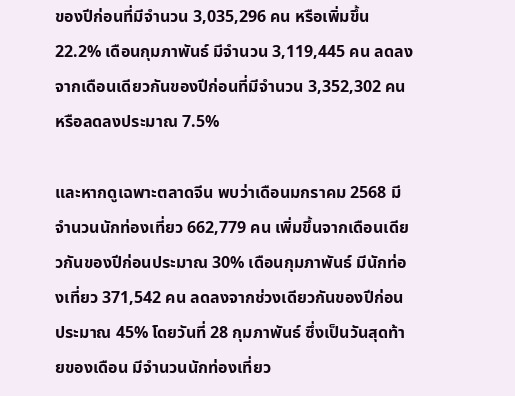ของปีก่อนที่มีจำนวน 3,035,296 คน หรือเพิ่มขึ้น 22.2% เดือนกุมภาพันธ์ มีจำนวน 3,119,445 คน ลดลงจากเดือนเดียวกันของปีก่อนที่มีจำนวน 3,352,302 คน หรือลดลงประมาณ 7.5%

และหากดูเฉพาะตลาดจีน พบว่าเดือนมกราคม 2568 มีจำนวนนักท่องเที่ยว 662,779 คน เพิ่มขึ้นจากเดือนเดียวกันของปีก่อนประมาณ 30% เดือนกุมภาพันธ์ มีนักท่องเที่ยว 371,542 คน ลดลงจากช่วงเดียวกันของปีก่อนประมาณ 45% โดยวันที่ 28 กุมภาพันธ์ ซึ่งเป็นวันสุดท้ายของเดือน มีจำนวนนักท่องเที่ยว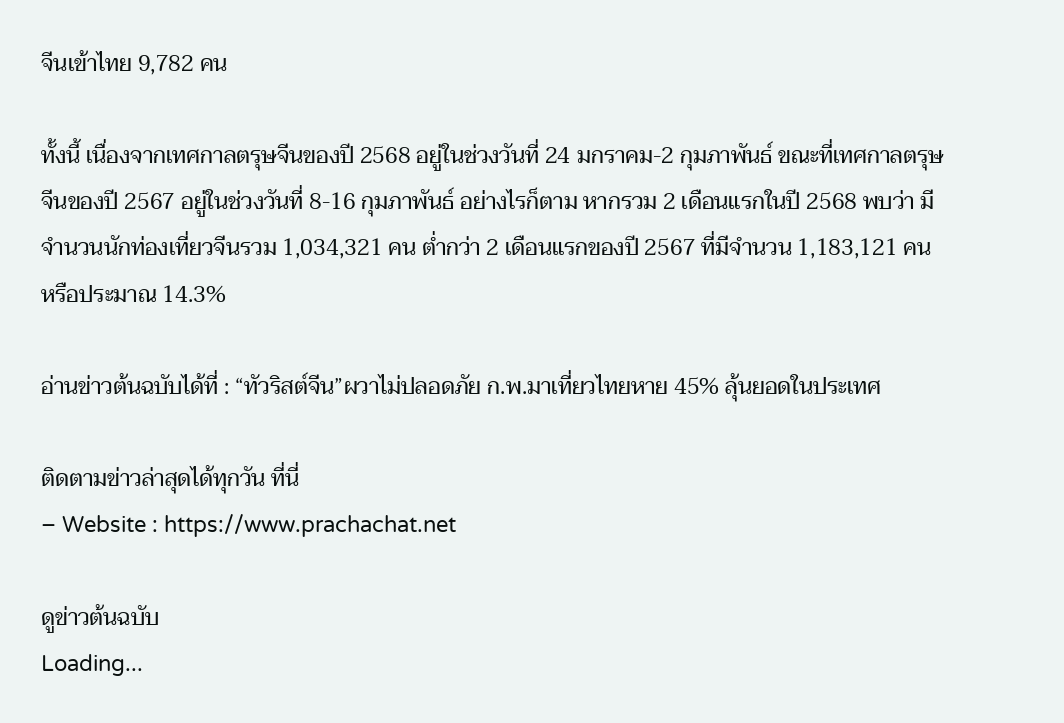จีนเข้าไทย 9,782 คน

ทั้งนี้ เนื่องจากเทศกาลตรุษจีนของปี 2568 อยู่ในช่วงวันที่ 24 มกราคม-2 กุมภาพันธ์ ขณะที่เทศกาลตรุษจีนของปี 2567 อยู่ในช่วงวันที่ 8-16 กุมภาพันธ์ อย่างไรก็ตาม หากรวม 2 เดือนแรกในปี 2568 พบว่า มีจำนวนนักท่องเที่ยวจีนรวม 1,034,321 คน ต่ำกว่า 2 เดือนแรกของปี 2567 ที่มีจำนวน 1,183,121 คน หรือประมาณ 14.3%

อ่านข่าวต้นฉบับได้ที่ : “ทัวริสต์จีน”ผวาไม่ปลอดภัย ก.พ.มาเที่ยวไทยหาย 45% ลุ้นยอดในประเทศ

ติดตามข่าวล่าสุดได้ทุกวัน ที่นี่
– Website : https://www.prachachat.net

ดูข่าวต้นฉบับ
Loading...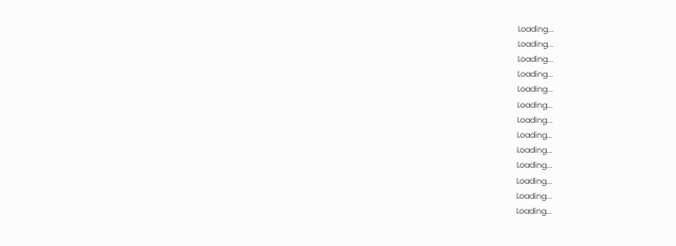Loading...
Loading...
Loading...
Loading...
Loading...
Loading...
Loading...
Loading...
Loading...
Loading...
Loading...
Loading...
Loading...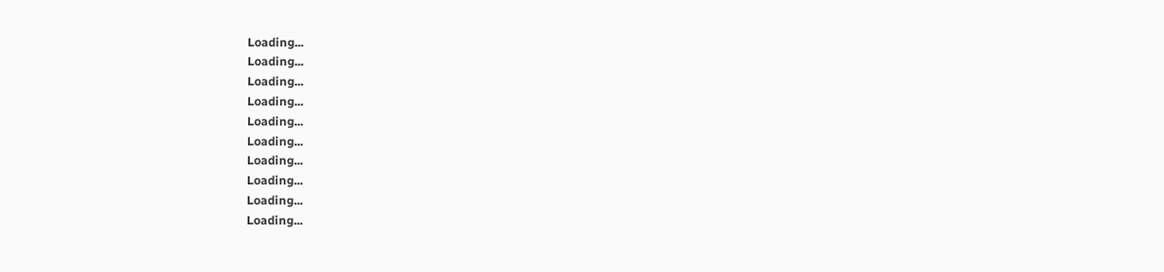Loading...
Loading...
Loading...
Loading...
Loading...
Loading...
Loading...
Loading...
Loading...
Loading...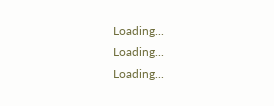Loading...
Loading...
Loading...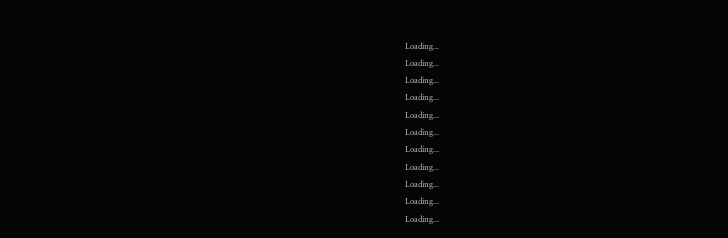Loading...
Loading...
Loading...
Loading...
Loading...
Loading...
Loading...
Loading...
Loading...
Loading...
Loading...